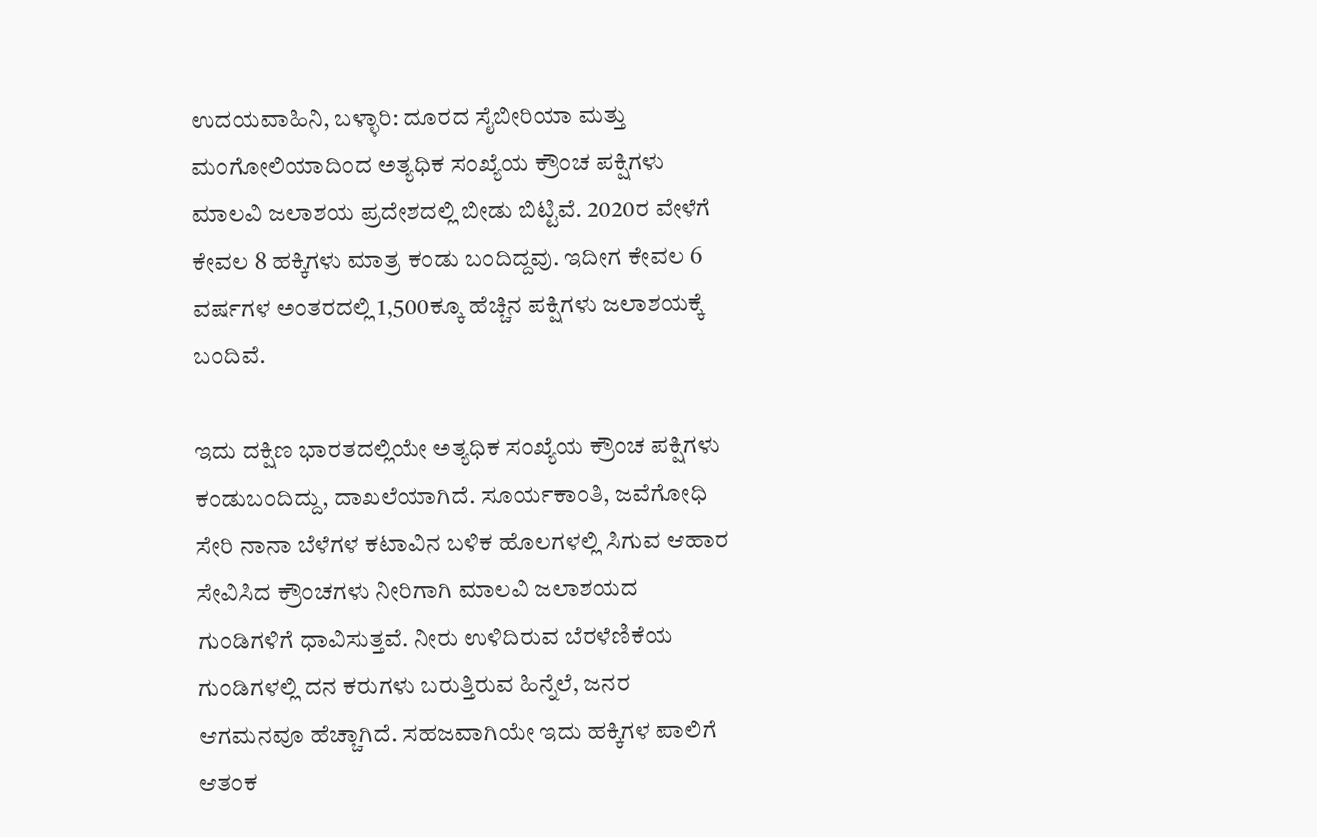ಉದಯವಾಹಿನಿ, ಬಳ್ಳಾರಿ: ದೂರದ ಸೈಬೀರಿಯಾ ಮತ್ತು ಮಂಗೋಲಿಯಾದಿಂದ ಅತ್ಯಧಿಕ ಸಂಖ್ಯೆಯ ಕ್ರೌಂಚ ಪಕ್ಷಿಗಳು ಮಾಲವಿ ಜಲಾಶಯ ಪ್ರದೇಶದಲ್ಲಿ ಬೀಡು ಬಿಟ್ಟಿವೆ. 2020ರ ವೇಳೆಗೆ ಕೇವಲ 8 ಹಕ್ಕಿಗಳು ಮಾತ್ರ ಕಂಡು ಬಂದಿದ್ದವು. ಇದೀಗ ಕೇವಲ 6 ವರ್ಷಗಳ ಅಂತರದಲ್ಲಿ 1,500ಕ್ಕೂ ಹೆಚ್ಚಿನ ಪಕ್ಷಿಗಳು ಜಲಾಶಯಕ್ಕೆ ಬಂದಿವೆ.

ಇದು ದಕ್ಷಿಣ ಭಾರತದಲ್ಲಿಯೇ ಅತ್ಯಧಿಕ ಸಂಖ್ಯೆಯ ಕ್ರೌಂಚ ಪಕ್ಷಿಗಳು ಕಂಡುಬಂದಿದ್ದು, ದಾಖಲೆಯಾಗಿದೆ. ಸೂರ್ಯಕಾಂತಿ, ಜವೆಗೋಧಿ ಸೇರಿ ನಾನಾ ಬೆಳೆಗಳ ಕಟಾವಿನ ಬಳಿಕ ಹೊಲಗಳಲ್ಲಿ ಸಿಗುವ ಆಹಾರ ಸೇವಿಸಿದ ಕ್ರೌಂಚಗಳು ನೀರಿಗಾಗಿ ಮಾಲವಿ ಜಲಾಶಯದ ಗುಂಡಿಗಳಿಗೆ ಧಾವಿಸುತ್ತವೆ. ನೀರು ಉಳಿದಿರುವ ಬೆರಳೆಣಿಕೆಯ ಗುಂಡಿಗಳಲ್ಲಿ ದನ ಕರುಗಳು ಬರುತ್ತಿರುವ ಹಿನ್ನೆಲೆ, ಜನರ ಆಗಮನವೂ ಹೆಚ್ಚಾಗಿದೆ. ಸಹಜವಾಗಿಯೇ ಇದು ಹಕ್ಕಿಗಳ ಪಾಲಿಗೆ ಆತಂಕ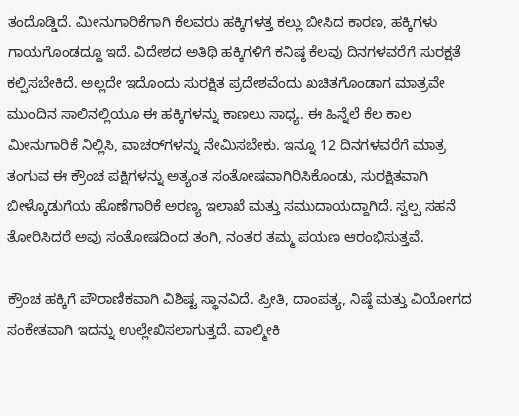ತಂದೊಡ್ಡಿದೆ. ಮೀನುಗಾರಿಕೆಗಾಗಿ ಕೆಲವರು ಹಕ್ಕಿಗಳತ್ತ ಕಲ್ಲು ಬೀಸಿದ ಕಾರಣ, ಹಕ್ಕಿಗಳು ಗಾಯಗೊಂಡದ್ದೂ ಇದೆ. ವಿದೇಶದ ಅತಿಥಿ ಹಕ್ಕಿಗಳಿಗೆ ಕನಿಷ್ಠ ಕೆಲವು ದಿನಗಳವರೆಗೆ ಸುರಕ್ಷತೆ ಕಲ್ಪಿಸಬೇಕಿದೆ. ಅಲ್ಲದೇ ಇದೊಂದು ಸುರಕ್ಷಿತ ಪ್ರದೇಶವೆಂದು ಖಚಿತಗೊಂಡಾಗ ಮಾತ್ರವೇ ಮುಂದಿನ ಸಾಲಿನಲ್ಲಿಯೂ ಈ ಹಕ್ಕಿಗಳನ್ನು ಕಾಣಲು ಸಾಧ್ಯ. ಈ ಹಿನ್ನೆಲೆ ಕೆಲ ಕಾಲ ಮೀನುಗಾರಿಕೆ ನಿಲ್ಲಿಸಿ, ವಾಚರ್‌ಗಳನ್ನು ನೇಮಿಸಬೇಕು. ಇನ್ನೂ 12 ದಿನಗಳವರೆಗೆ ಮಾತ್ರ ತಂಗುವ ಈ ಕ್ರೌಂಚ ಪಕ್ಷಿಗಳನ್ನು ಅತ್ಯಂತ ಸಂತೋಷವಾಗಿರಿಸಿಕೊಂಡು, ಸುರಕ್ಷಿತವಾಗಿ ಬೀಳ್ಕೊಡುಗೆಯ ಹೊಣೆಗಾರಿಕೆ ಅರಣ್ಯ ಇಲಾಖೆ ಮತ್ತು ಸಮುದಾಯದ್ದಾಗಿದೆ. ಸ್ವಲ್ಪ ಸಹನೆ ತೋರಿಸಿದರೆ ಅವು ಸಂತೋಷದಿಂದ ತಂಗಿ, ನಂತರ ತಮ್ಮ ಪಯಣ ಆರಂಭಿಸುತ್ತವೆ.

ಕ್ರೌಂಚ ಹಕ್ಕಿಗೆ ಪೌರಾಣಿಕವಾಗಿ ವಿಶಿಷ್ಟ ಸ್ಥಾನವಿದೆ. ಪ್ರೀತಿ, ದಾಂಪತ್ಯ, ನಿಷ್ಠೆ ಮತ್ತು ವಿಯೋಗದ ಸಂಕೇತವಾಗಿ ಇದನ್ನು ಉಲ್ಲೇಖಿಸಲಾಗುತ್ತದೆ. ವಾಲ್ಮೀಕಿ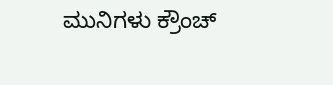ಮುನಿಗಳು ಕ್ರೌಂಚ್‌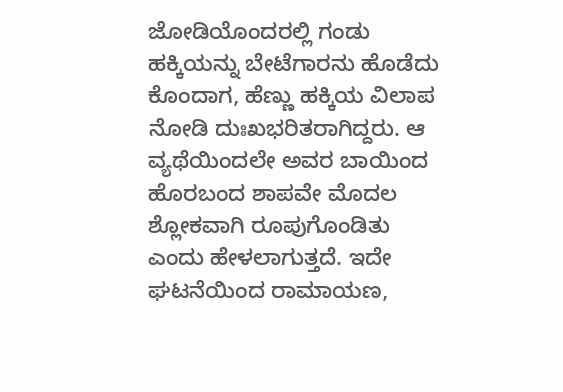ಜೋಡಿಯೊಂದರಲ್ಲಿ ಗಂಡು ಹಕ್ಕಿಯನ್ನು ಬೇಟೆಗಾರನು ಹೊಡೆದು ಕೊಂದಾಗ, ಹೆಣ್ಣು ಹಕ್ಕಿಯ ವಿಲಾಪ ನೋಡಿ ದುಃಖಭರಿತರಾಗಿದ್ದರು. ಆ ವ್ಯಥೆಯಿಂದಲೇ ಅವರ ಬಾಯಿಂದ ಹೊರಬಂದ ಶಾಪವೇ ಮೊದಲ ಶ್ಲೋಕವಾಗಿ ರೂಪುಗೊಂಡಿತು ಎಂದು ಹೇಳಲಾಗುತ್ತದೆ. ಇದೇ ಘಟನೆಯಿಂದ ರಾಮಾಯಣ,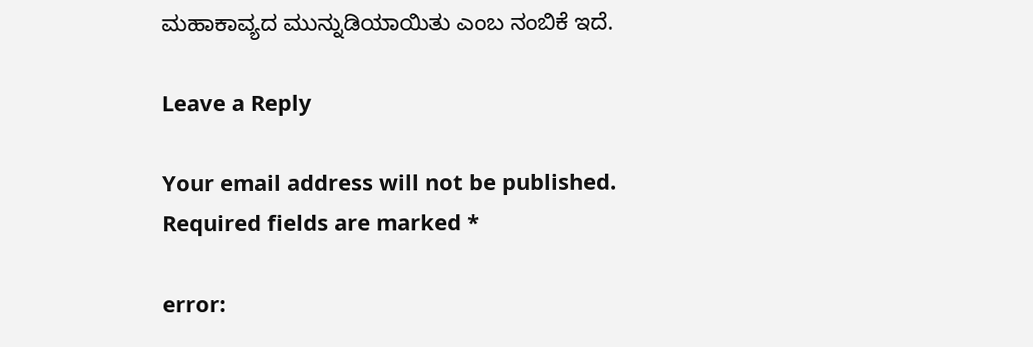ಮಹಾಕಾವ್ಯದ ಮುನ್ನುಡಿಯಾಯಿತು ಎಂಬ ನಂಬಿಕೆ ಇದೆ.

Leave a Reply

Your email address will not be published. Required fields are marked *

error: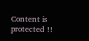Content is protected !!